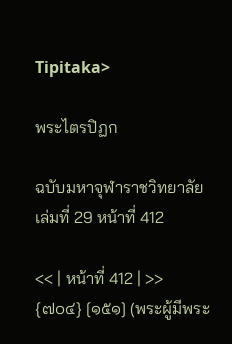Tipitaka>

พระไตรปิฏก

ฉบับมหาจุฬาราชวิทยาลัย เล่มที่ 29 หน้าที่ 412

<< | หน้าที่ 412 | >>
{๗๐๔} [๑๕๑] (พระผู้มีพระ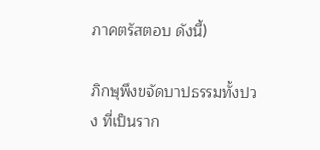ภาคตรัสตอบ ดังนี้)

ภิกษุพึงขจัดบาปธรรมทั้งปวง ที่เป็นราก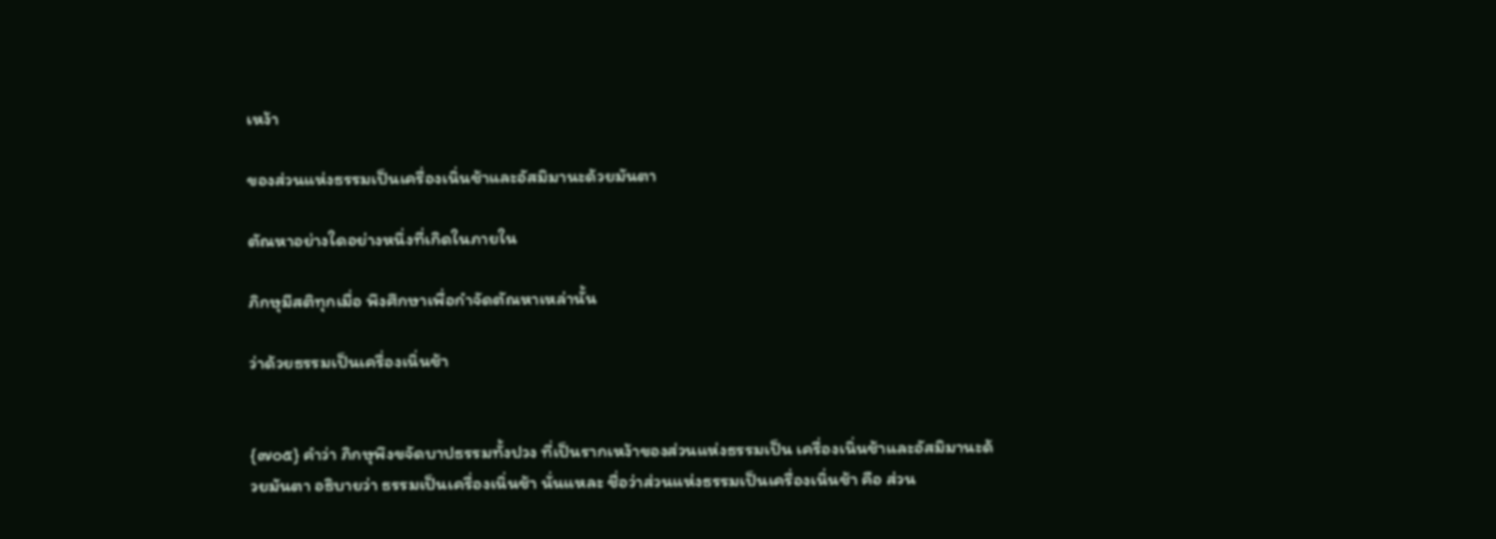เหง้า

ของส่วนแห่งธรรมเป็นเครื่องเนิ่นช้าและอัสมิมานะด้วยมันตา

ตัณหาอย่างใดอย่างหนึ่งที่เกิดในภายใน

ภิกษุมีสติทุกเมื่อ พึงศึกษาเพื่อกำจัดตัณหาเหล่านั้น

ว่าด้วยธรรมเป็นเครื่องเนิ่นช้า


{๗๐๕} คำว่า ภิกษุพึงขจัดบาปธรรมทั้งปวง ที่เป็นรากเหง้าของส่วนแห่งธรรมเป็น เครื่องเนิ่นช้าและอัสมิมานะด้วยมันตา อธิบายว่า ธรรมเป็นเครื่องเนิ่นช้า นั่นแหละ ชื่อว่าส่วนแห่งธรรมเป็นเครื่องเนิ่นช้า คือ ส่วน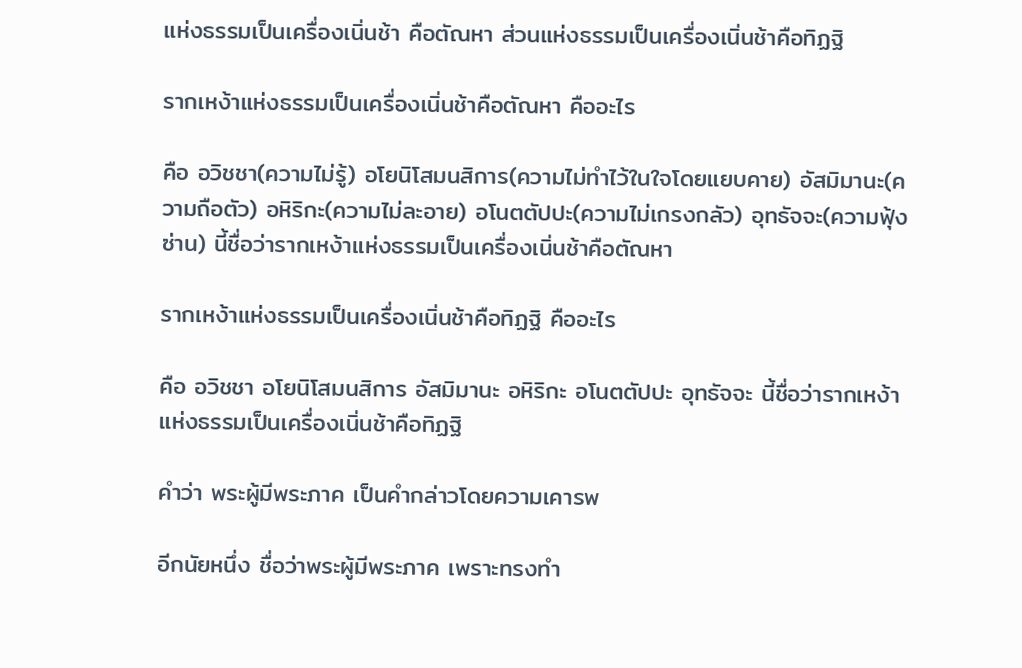แห่งธรรมเป็นเครื่องเนิ่นช้า คือตัณหา ส่วนแห่งธรรมเป็นเครื่องเนิ่นช้าคือทิฏฐิ

รากเหง้าแห่งธรรมเป็นเครื่องเนิ่นช้าคือตัณหา คืออะไร

คือ อวิชชา(ความไม่รู้) อโยนิโสมนสิการ(ความไม่ทำไว้ในใจโดยแยบคาย) อัสมิมานะ(ความถือตัว) อหิริกะ(ความไม่ละอาย) อโนตตัปปะ(ความไม่เกรงกลัว) อุทธัจจะ(ความฟุ้งซ่าน) นี้ชื่อว่ารากเหง้าแห่งธรรมเป็นเครื่องเนิ่นช้าคือตัณหา

รากเหง้าแห่งธรรมเป็นเครื่องเนิ่นช้าคือทิฏฐิ คืออะไร

คือ อวิชชา อโยนิโสมนสิการ อัสมิมานะ อหิริกะ อโนตตัปปะ อุทธัจจะ นี้ชื่อว่ารากเหง้าแห่งธรรมเป็นเครื่องเนิ่นช้าคือทิฏฐิ

คำว่า พระผู้มีพระภาค เป็นคำกล่าวโดยความเคารพ

อีกนัยหนึ่ง ชื่อว่าพระผู้มีพระภาค เพราะทรงทำ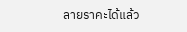ลายราคะได้แล้ว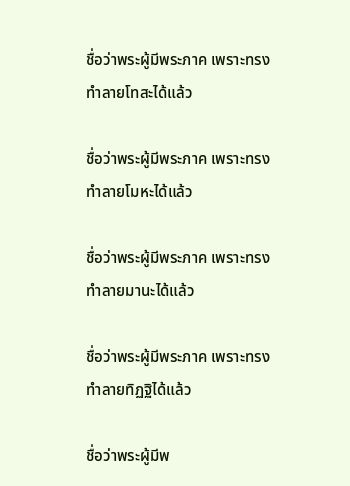ชื่อว่าพระผู้มีพระภาค เพราะทรงทำลายโทสะได้แล้ว

ชื่อว่าพระผู้มีพระภาค เพราะทรงทำลายโมหะได้แล้ว

ชื่อว่าพระผู้มีพระภาค เพราะทรงทำลายมานะได้แล้ว

ชื่อว่าพระผู้มีพระภาค เพราะทรงทำลายทิฏฐิได้แล้ว

ชื่อว่าพระผู้มีพ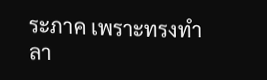ระภาค เพราะทรงทำลา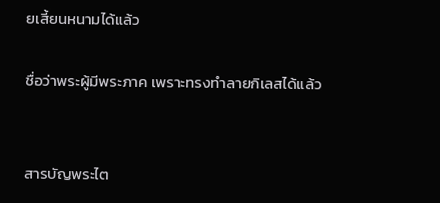ยเสี้ยนหนามได้แล้ว

ชื่อว่าพระผู้มีพระภาค เพราะทรงทำลายกิเลสได้แล้ว


สารบัญพระไต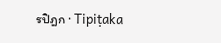รปิฎก · Tipiṭaka